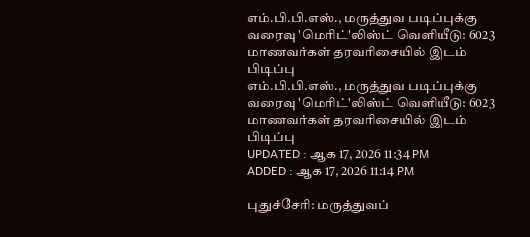எம்.பி.பி.எஸ்., மருத்துவ படிப்புக்கு வரைவு 'மெரிட்'லிஸ்ட் வெளியீடு: 6023 மாணவர்கள் தரவரிசையில் இடம் பிடிப்பு
எம்.பி.பி.எஸ்., மருத்துவ படிப்புக்கு வரைவு 'மெரிட்'லிஸ்ட் வெளியீடு: 6023 மாணவர்கள் தரவரிசையில் இடம் பிடிப்பு
UPDATED : ஆக 17, 2026 11:34 PM
ADDED : ஆக 17, 2026 11:14 PM

புதுச்சேரி: மருத்துவப்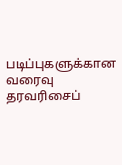படிப்புகளுக்கான வரைவு தரவரிசைப்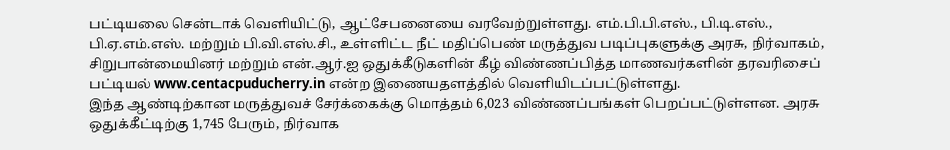பட்டியலை சென்டாக் வெளியிட்டு, ஆட்சேபனையை வரவேற்றுள்ளது. எம்.பி.பி.எஸ்., பி.டி.எஸ்., பி.ஏ.எம்.எஸ். மற்றும் பி.வி.எஸ்.சி., உள்ளிட்ட நீட் மதிப்பெண் மருத்துவ படிப்புகளுக்கு அரசு, நிர்வாகம், சிறுபான்மையினர் மற்றும் என்.ஆர்.ஐ ஒதுக்கீடுகளின் கீழ் விண்ணப்பித்த மாணவர்களின் தரவரிசைப் பட்டியல் www.centacpuducherry.in என்ற இணையதளத்தில் வெளியிடப்பட்டுள்ளது.
இந்த ஆண்டிற்கான மருத்துவச் சேர்க்கைக்கு மொத்தம் 6,023 விண்ணப்பங்கள் பெறப்பட்டுள்ளன. அரசு ஒதுக்கீட்டிற்கு 1,745 பேரும், நிர்வாக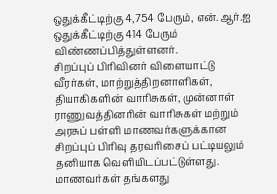ஒதுக்கீட்டிற்கு 4,754 பேரும், என்.ஆர்.ஐ ஒதுக்கீட்டிற்கு 414 பேரும் விண்ணப்பித்துள்ளனர்.
சிறப்புப் பிரிவினர் விளையாட்டு வீரர்கள், மாற்றுத்திறனாளிகள், தியாகிகளின் வாரிசுகள், முன்னாள் ராணுவத்தினரின் வாரிசுகள் மற்றும் அரசுப் பள்ளி மாணவர்களுக்கான சிறப்புப் பிரிவு தரவரிசைப் பட்டியலும் தனியாக வெளியிடப்பட்டுள்ளது.
மாணவர்கள் தங்களது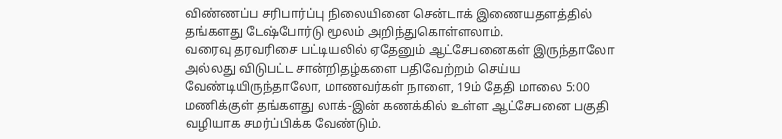விண்ணப்ப சரிபார்ப்பு நிலையினை சென்டாக் இணையதளத்தில் தங்களது டேஷ்போர்டு மூலம் அறிந்துகொள்ளலாம்.
வரைவு தரவரிசை பட்டியலில் ஏதேனும் ஆட்சேபனைகள் இருந்தாலோ அல்லது விடுபட்ட சான்றிதழ்களை பதிவேற்றம் செய்ய வேண்டியிருந்தாலோ, மாணவர்கள் நாளை, 19ம் தேதி மாலை 5:00 மணிக்குள் தங்களது லாக்-இன் கணக்கில் உள்ள ஆட்சேபனை பகுதி வழியாக சமர்ப்பிக்க வேண்டும்.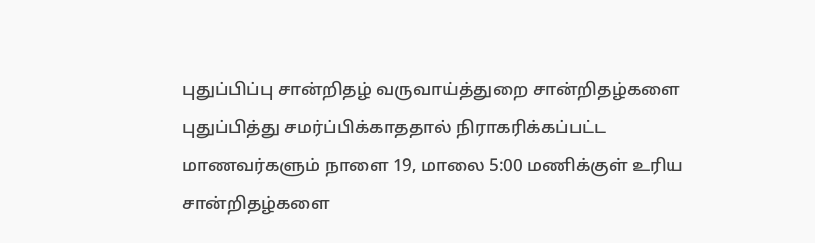புதுப்பிப்பு சான்றிதழ் வருவாய்த்துறை சான்றிதழ்களை புதுப்பித்து சமர்ப்பிக்காததால் நிராகரிக்கப்பட்ட மாணவர்களும் நாளை 19, மாலை 5:00 மணிக்குள் உரிய சான்றிதழ்களை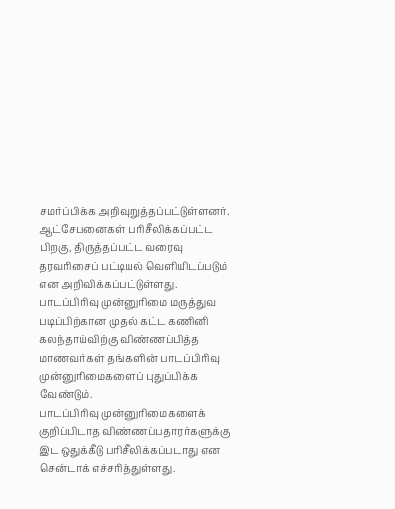சமர்ப்பிக்க அறிவுறுத்தப்பட்டுள்ளனர். ஆட்சேபனைகள் பரிசீலிக்கப்பட்ட பிறகு, திருத்தப்பட்ட வரைவு தரவரிசைப் பட்டியல் வெளியிடப்படும் என அறிவிக்கப்பட்டுள்ளது.
பாடப்பிரிவு முன்னுரிமை மருத்துவ படிப்பிற்கான முதல் கட்ட கணினி கலந்தாய்விற்கு விண்ணப்பித்த மாணவர்கள் தங்களின் பாடப்பிரிவு முன்னுரிமைகளைப் புதுப்பிக்க வேண்டும்.
பாடப்பிரிவு முன்னுரிமைகளைக் குறிப்பிடாத விண்ணப்பதாரர்களுக்கு இட ஒதுக்கீடு பரிசீலிக்கப்படாது என சென்டாக் எச்சரித்துள்ளது.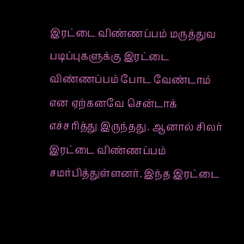இரட்டை விண்ணப்பம் மருத்துவ படிப்புகளுக்கு இரட்டை விண்ணப்பம் போட வேண்டாம் என ஏற்கனவே சென்டாக் எச்சரித்து இருந்தது. ஆனால் சிலர் இரட்டை விண்ணப்பம் சமர்பித்துள்ளனர். இந்த இரட்டை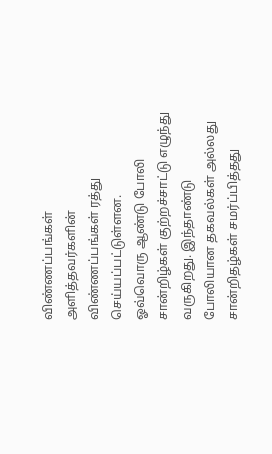விண்ணப்பங்கள் அளித்தவர்களின் விண்ணப்பங்கள் ரத்து செய்யப்பட்டுள்ளன.
ஓவ்வொரு ஆண்டு போலி சான்றிழ்கள் குற்றச்சாட்டு எழுந்து வருகிறது. இந்தாண்டு போலியான தகவல்கள் அல்லது சான்றிதழ்கள் சமர்ப்பித்தது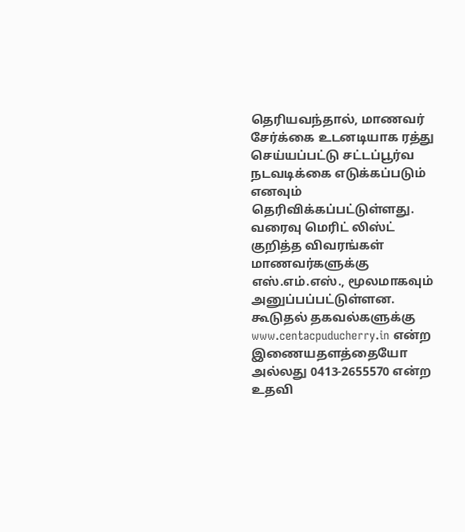தெரியவந்தால், மாணவர் சேர்க்கை உடனடியாக ரத்து செய்யப்பட்டு சட்டப்பூர்வ நடவடிக்கை எடுக்கப்படும் எனவும் தெரிவிக்கப்பட்டுள்ளது.
வரைவு மெரிட் லிஸ்ட் குறித்த விவரங்கள் மாணவர்களுக்கு எஸ்.எம்.எஸ்., மூலமாகவும் அனுப்பப்பட்டுள்ளன. கூடுதல் தகவல்களுக்கு www.centacpuducherry.in என்ற இணையதளத்தையோ அல்லது 0413-2655570 என்ற உதவி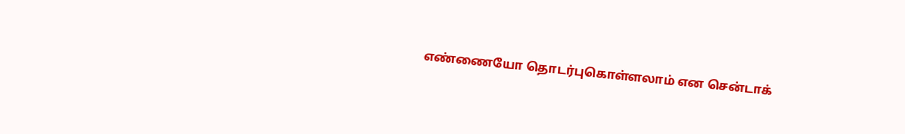எண்ணையோ தொடர்புகொள்ளலாம் என சென்டாக்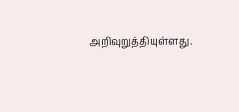அறிவுறுத்தியுள்ளது.